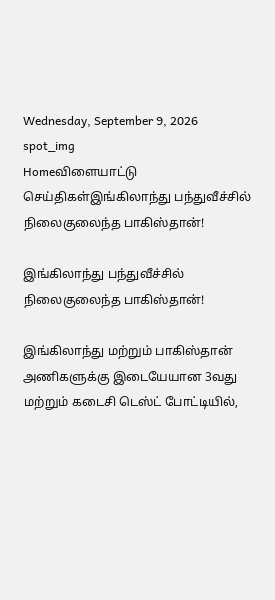Wednesday, September 9, 2026
spot_img
Homeவிளையாட்டு செய்திகள்இங்கிலாந்து பந்துவீச்சில் நிலைகுலைந்த பாகிஸ்தான்!

இங்கிலாந்து பந்துவீச்சில் நிலைகுலைந்த பாகிஸ்தான்!

இங்கிலாந்து மற்றும் பாகிஸ்தான் அணிகளுக்கு இடையேயான 3வது மற்றும் கடைசி டெஸ்ட் போட்டியில்,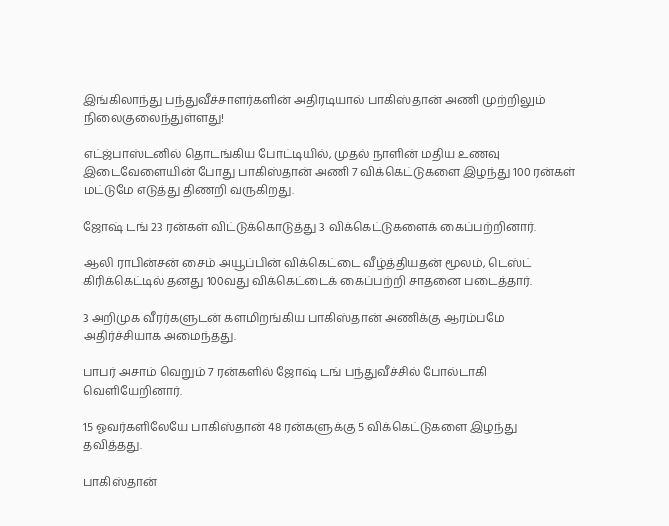இங்கிலாந்து பந்துவீச்சாளர்களின் அதிரடியால் பாகிஸ்தான் அணி முற்றிலும் நிலைகுலைந்துள்ளது!

எட்ஜ்பாஸ்டனில் தொடங்கிய போட்டியில், முதல் நாளின் மதிய உணவு இடைவேளையின் போது பாகிஸ்தான் அணி 7 விக்கெட்டுகளை இழந்து 100 ரன்கள் மட்டுமே எடுத்து திணறி வருகிறது.

ஜோஷ் டங் 23 ரன்கள் விட்டுக்கொடுத்து 3 விக்கெட்டுகளைக் கைப்பற்றினார்.

ஆலி ராபின்சன் சைம் அயூப்பின் விக்கெட்டை வீழ்த்தியதன் மூலம், டெஸ்ட் கிரிக்கெட்டில் தனது 100வது விக்கெட்டைக் கைப்பற்றி சாதனை படைத்தார்.

3 அறிமுக வீரர்களுடன் களமிறங்கிய பாகிஸ்தான் அணிக்கு ஆரம்பமே அதிர்ச்சியாக அமைந்தது.

பாபர் அசாம் வெறும் 7 ரன்களில் ஜோஷ் டங் பந்துவீச்சில் போல்டாகி வெளியேறினார்.

15 ஓவர்களிலேயே பாகிஸ்தான் 48 ரன்களுக்கு 5 விக்கெட்டுகளை இழந்து தவித்தது.

பாகிஸ்தான்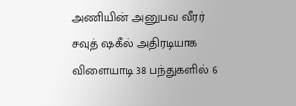அணியின் அனுபவ வீரர் சவுத் ஷகீல் அதிரடியாக விளையாடி 38 பந்துகளில் 6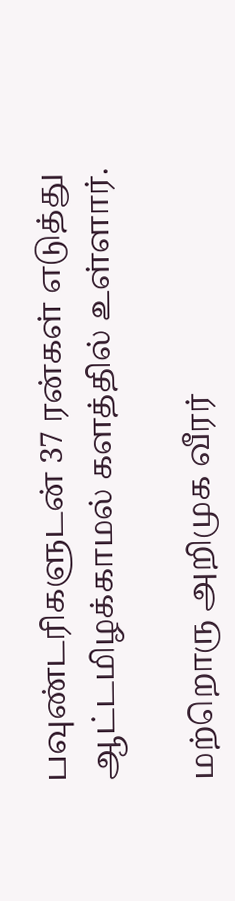பவுண்டரிகளுடன் 37 ரன்கள் எடுத்து ஆட்டமிழக்காமல் களத்தில் உள்ளார்.

மற்றொரு அறிமுக வீரர்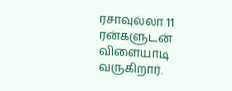ரசாவுல்லா 11 ரன்களுடன் விளையாடி வருகிறார்.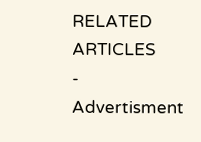RELATED ARTICLES
- Advertisment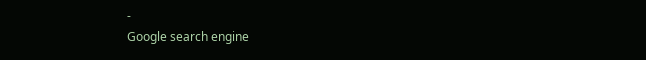-
Google search engine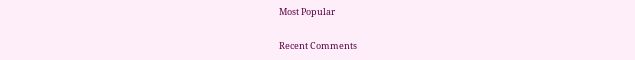Most Popular

Recent Comments